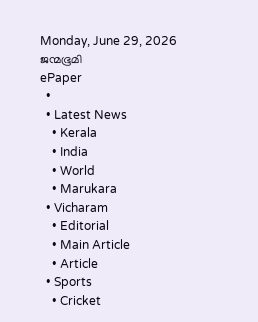Monday, June 29, 2026
ജന്മഭൂമി
ePaper
  •
  • Latest News
    • Kerala
    • India
    • World
    • Marukara
  • Vicharam
    • Editorial
    • Main Article
    • Article
  • Sports
    • Cricket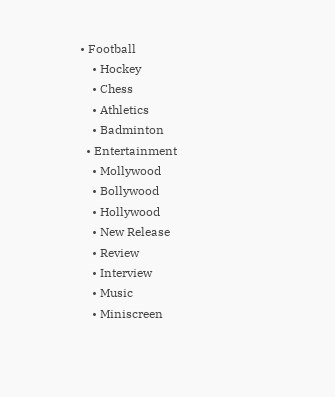• Football
    • Hockey
    • Chess
    • Athletics
    • Badminton
  • Entertainment
    • Mollywood
    • Bollywood
    • Hollywood
    • New Release
    • Review
    • Interview
    • Music
    • Miniscreen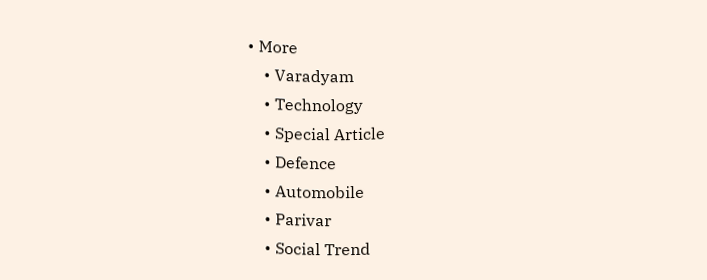• More
    • Varadyam
    • Technology
    • Special Article
    • Defence
    • Automobile
    • Parivar
    • Social Trend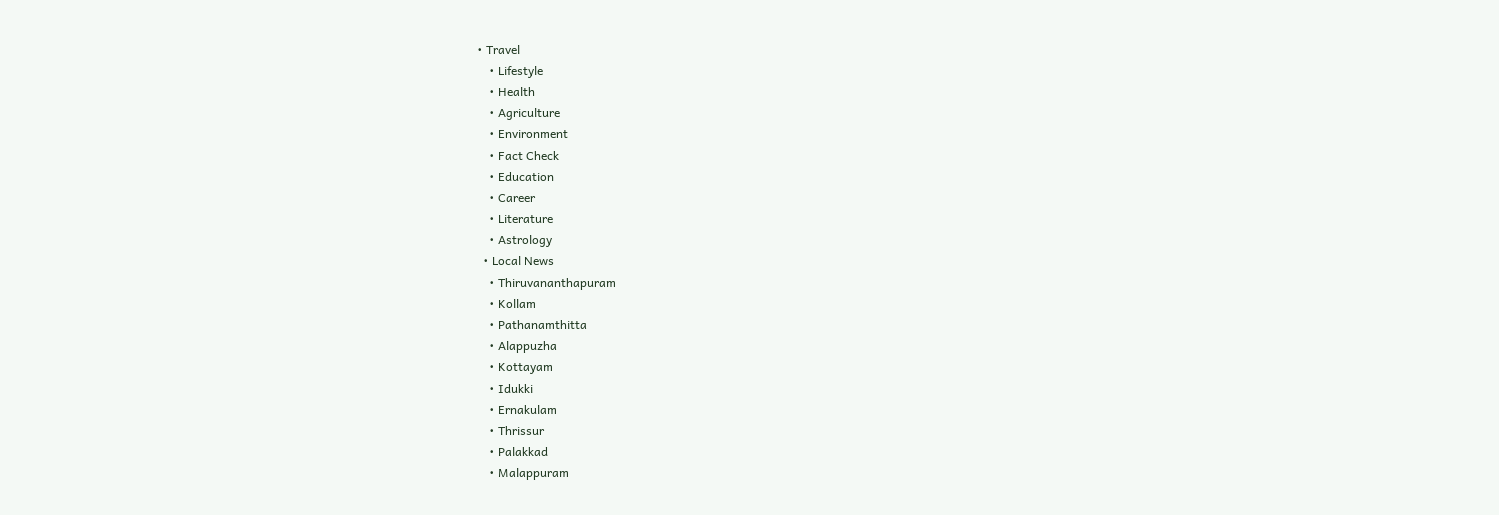• Travel
    • Lifestyle
    • Health
    • Agriculture
    • Environment
    • Fact Check
    • Education
    • Career
    • Literature
    • Astrology
  • Local News
    • Thiruvananthapuram
    • Kollam
    • Pathanamthitta
    • Alappuzha
    • Kottayam
    • Idukki
    • Ernakulam
    • Thrissur
    • Palakkad
    • Malappuram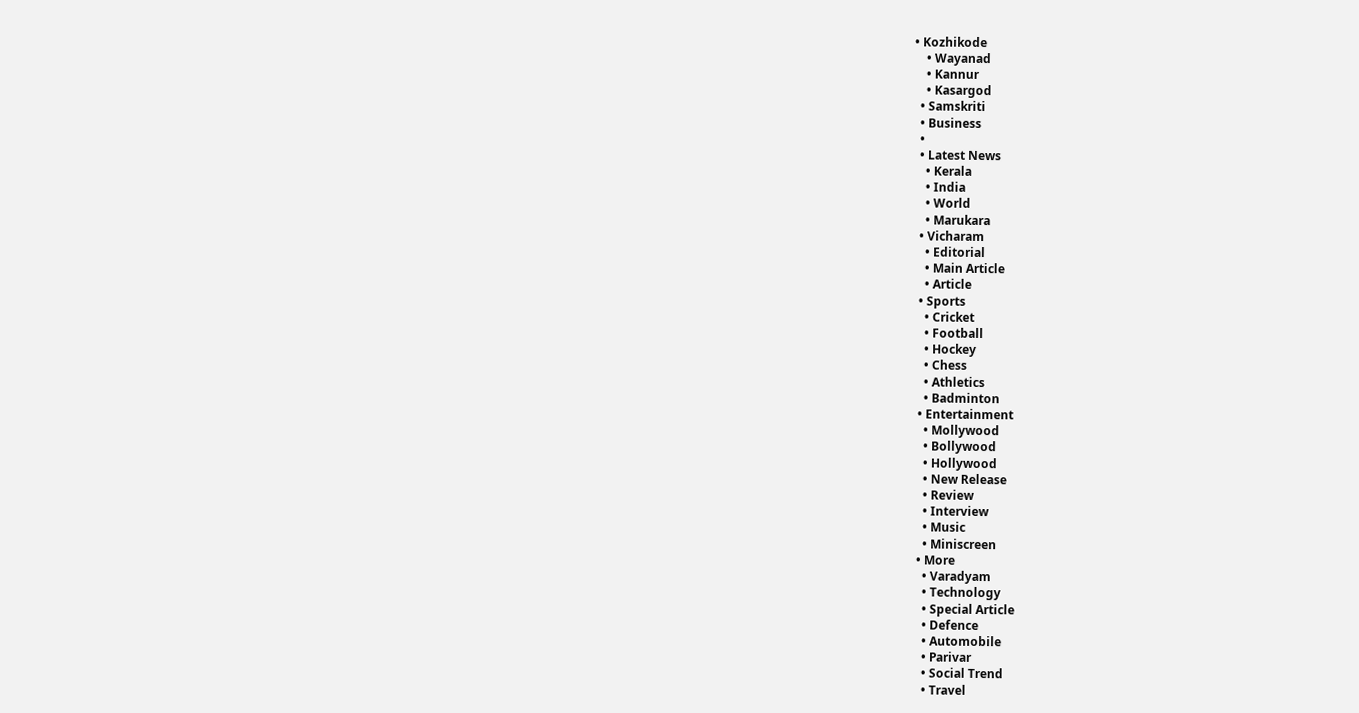• Kozhikode
    • Wayanad
    • Kannur
    • Kasargod
  • Samskriti
  • Business
  •
  • Latest News
    • Kerala
    • India
    • World
    • Marukara
  • Vicharam
    • Editorial
    • Main Article
    • Article
  • Sports
    • Cricket
    • Football
    • Hockey
    • Chess
    • Athletics
    • Badminton
  • Entertainment
    • Mollywood
    • Bollywood
    • Hollywood
    • New Release
    • Review
    • Interview
    • Music
    • Miniscreen
  • More
    • Varadyam
    • Technology
    • Special Article
    • Defence
    • Automobile
    • Parivar
    • Social Trend
    • Travel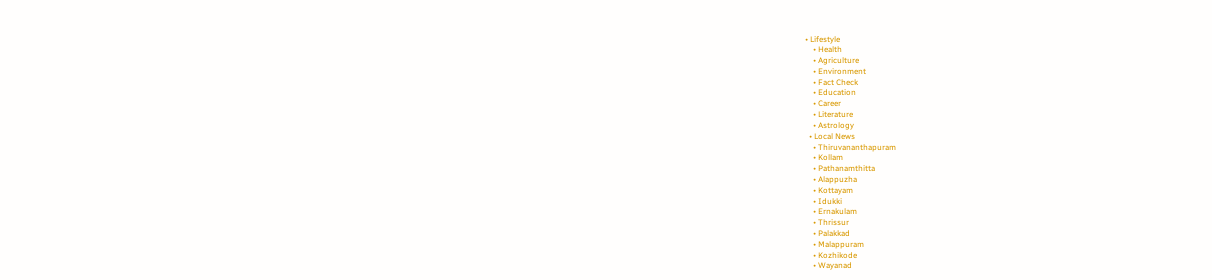• Lifestyle
    • Health
    • Agriculture
    • Environment
    • Fact Check
    • Education
    • Career
    • Literature
    • Astrology
  • Local News
    • Thiruvananthapuram
    • Kollam
    • Pathanamthitta
    • Alappuzha
    • Kottayam
    • Idukki
    • Ernakulam
    • Thrissur
    • Palakkad
    • Malappuram
    • Kozhikode
    • Wayanad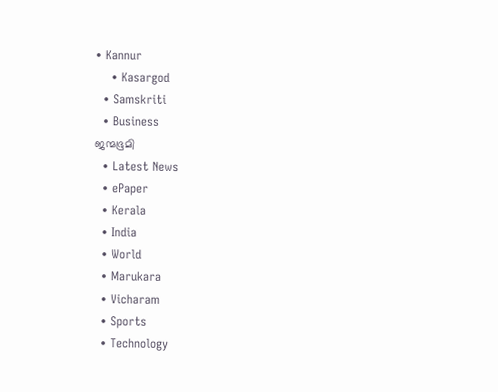• Kannur
    • Kasargod
  • Samskriti
  • Business
ജന്മഭൂമി
  • Latest News
  • ePaper
  • Kerala
  • India
  • World
  • Marukara
  • Vicharam
  • Sports
  • Technology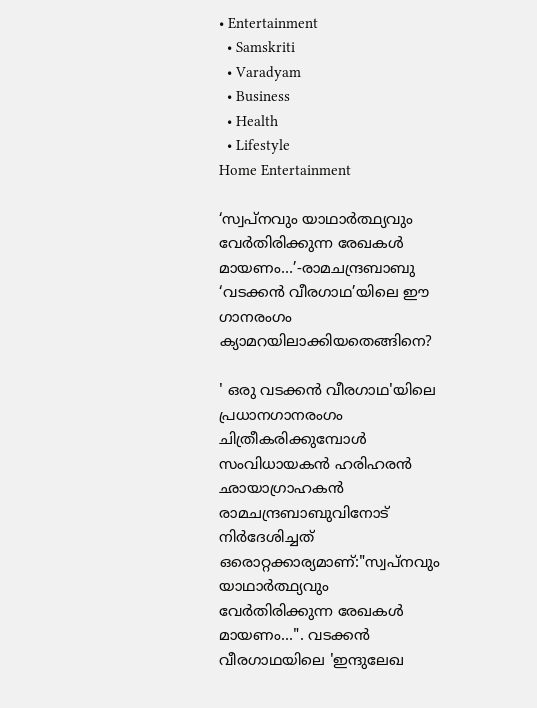• Entertainment
  • Samskriti
  • Varadyam
  • Business
  • Health
  • Lifestyle
Home Entertainment

‘സ്വപ്നവും യാഥാര്‍ത്ഥ്യവും വേര്‍തിരിക്കുന്ന രേഖകള്‍ മായണം…’-രാമചന്ദ്രബാബു ‘വടക്കന്‍ വീരഗാഥ’യിലെ ഈ ഗാനരംഗം ക്യാമറയിലാക്കിയതെങ്ങിനെ?

' ഒരു വടക്കന്‍ വീരഗാഥ'യിലെ പ്രധാനഗാനരംഗം ചിത്രീകരിക്കുമ്പോള്‍ സംവിധായകന്‍ ഹരിഹരന്‍ ഛായാഗ്രാഹകന്‍ രാമചന്ദ്രബാബുവിനോട് നിര്‍ദേശിച്ചത് ഒരൊറ്റക്കാര്യമാണ്:"സ്വപ്നവും യാഥാര്‍ത്ഥ്യവും വേര്‍തിരിക്കുന്ന രേഖകള്‍ മായണം...". വടക്കന്‍ വീരഗാഥയിലെ 'ഇന്ദുലേഖ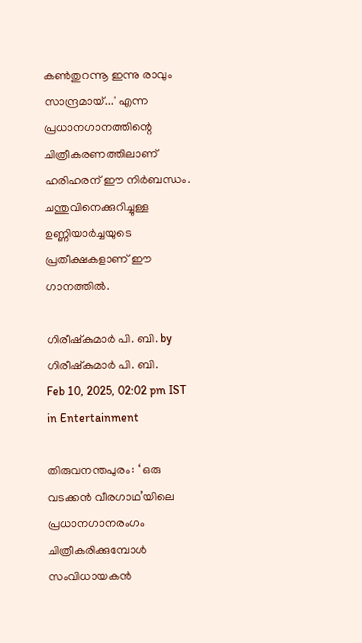കണ്‍തുറന്നൂ ഇന്നു രാവും സാന്ദ്രമായ്...' എന്ന പ്രധാനഗാനത്തിന്റെ ചിത്രീകരണത്തിലാണ് ഹരിഹരന് ഈ നിര്‍ബന്ധം. ചന്തുവിനെക്കുറിച്ചുള്ള ഉണ്ണിയാര്‍ച്ചയുടെ പ്രതീക്ഷകളാണ് ഈ ഗാനത്തില്‍.

ഗിരീഷ്‌കുമാര്‍ പി. ബി. by ഗിരീഷ്‌കുമാര്‍ പി. ബി.
Feb 10, 2025, 02:02 pm IST
in Entertainment

തിരുവനന്തപുരം: ‘ ഒരു വടക്കന്‍ വീരഗാഥ’യിലെ പ്രധാനഗാനരംഗം ചിത്രീകരിക്കുമ്പോള്‍ സംവിധായകന്‍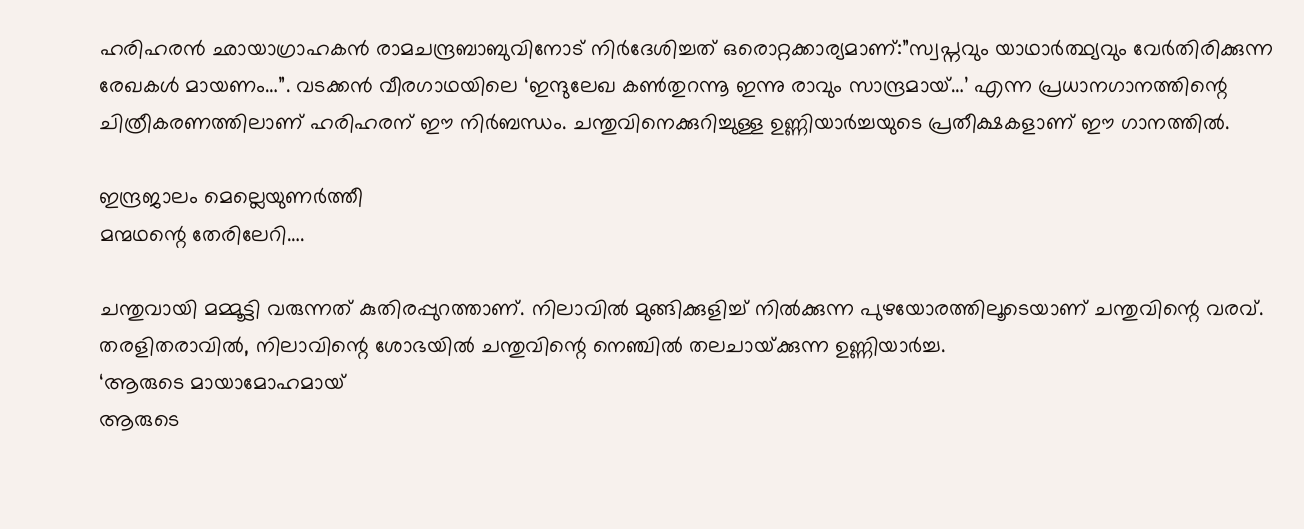ഹരിഹരന്‍ ഛായാഗ്രാഹകന്‍ രാമചന്ദ്രബാബുവിനോട് നിര്‍ദേശിച്ചത് ഒരൊറ്റക്കാര്യമാണ്:”സ്വപ്നവും യാഥാര്‍ത്ഥ്യവും വേര്‍തിരിക്കുന്ന രേഖകള്‍ മായണം…”. വടക്കന്‍ വീരഗാഥയിലെ ‘ഇന്ദുലേഖ കണ്‍തുറന്നൂ ഇന്നു രാവും സാന്ദ്രമായ്…’ എന്ന പ്രധാനഗാനത്തിന്റെ ചിത്രീകരണത്തിലാണ് ഹരിഹരന് ഈ നിര്‍ബന്ധം. ചന്തുവിനെക്കുറിച്ചുള്ള ഉണ്ണിയാര്‍ച്ചയുടെ പ്രതീക്ഷകളാണ് ഈ ഗാനത്തില്‍.

ഇന്ദ്രജാലം മെല്ലെയുണര്‍ത്തീ
മന്മഥന്റെ തേരിലേറി….

ചന്തുവായി മമ്മൂട്ടി വരുന്നത് കുതിരപ്പുറത്താണ്. നിലാവില്‍ മുങ്ങിക്കുളിച്ച് നില്‍ക്കുന്ന പുഴയോരത്തിലൂടെയാണ് ചന്തുവിന്റെ വരവ്. തരളിതരാവില്‍, നിലാവിന്റെ ശോഭയില്‍ ചന്തുവിന്റെ നെഞ്ചില്‍ തലചായ്‌ക്കുന്ന ഉണ്ണിയാര്‍ച്ച.
‘ആരുടെ മായാമോഹമായ്
ആരുടെ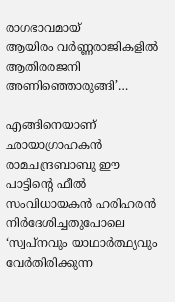രാഗഭാവമായ്
ആയിരം വര്‍ണ്ണരാജികളില്‍
ആതിരരജനി അണിഞ്ഞൊരുങ്ങി’…

എങ്ങിനെയാണ് ഛായാഗ്രാഹകന്‍ രാമചന്ദ്രബാബു ഈ പാട്ടിന്റെ ഫീല്‍ സംവിധായകന്‍ ഹരിഹരന്‍ നിര്‍ദേശിച്ചതുപോലെ ‘സ്വപ്നവും യാഥാര്‍ത്ഥ്യവും വേര്‍തിരിക്കുന്ന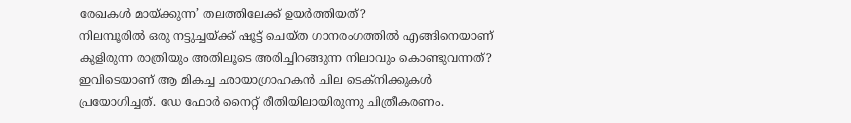രേഖകള്‍ മായ്‌ക്കുന്ന’ തലത്തിലേക്ക് ഉയര്‍ത്തിയത്?
നിലമ്പൂരില്‍ ഒരു നട്ടുച്ചയ്‌ക്ക് ഷൂട്ട് ചെയ്ത ഗാനരംഗത്തില്‍ എങ്ങിനെയാണ് കുളിരുന്ന രാത്രിയും അതിലൂടെ അരിച്ചിറങ്ങുന്ന നിലാവും കൊണ്ടുവന്നത്? ഇവിടെയാണ് ആ മികച്ച ഛായാഗ്രാഹകന്‍ ചില ടെക്നിക്കുകള്‍ പ്രയോഗിച്ചത്. ഡേ ഫോര്‍ നൈറ്റ് രീതിയിലായിരുന്നു ചിത്രീകരണം.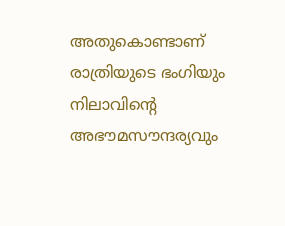അതുകൊണ്ടാണ് രാത്രിയുടെ ഭംഗിയും നിലാവിന്റെ അഭൗമസൗന്ദര്യവും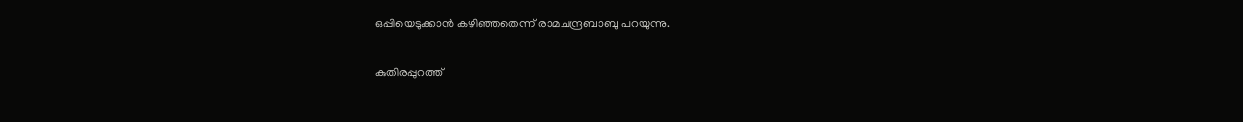ഒപ്പിയെടുക്കാന്‍ കഴിഞ്ഞതെന്ന് രാമചന്ദ്രബാബു പറയുന്നു.

കുതിരപ്പുറത്ത്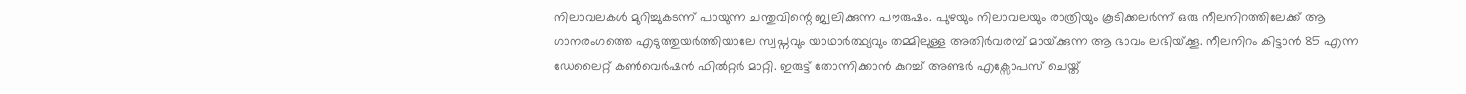നിലാവലകള്‍ മുറിച്ചുകടന്ന് പായുന്ന ചന്തുവിന്റെ ജ്വലിക്കുന്ന പൗരുഷം. പുഴയും നിലാവലയും രാത്രിയും കൂടിക്കലര്‍ന്ന് ഒരു നീലനിറത്തിലേക്ക് ആ ഗാനരംഗത്തെ എടുത്തുയര്‍ത്തിയാലേ സ്വപ്നവും യാഥാര്‍ത്ഥ്യവും തമ്മിലുള്ള അതിര്‍വരമ്പ് മായ്‌ക്കുന്ന ആ ഭാവം ലഭിയ്‌ക്കൂ. നീലനിറം കിട്ടാന്‍ 85 എന്ന ഡേലൈറ്റ് കണ്‍വെര്‍ഷന്‍ ഫില്‍റ്റര്‍ മാറ്റി. ഇരുട്ട് തോന്നിക്കാന്‍ കുറച്ച് അണ്ടര്‍ എക്സോപസ് ചെയ്ത്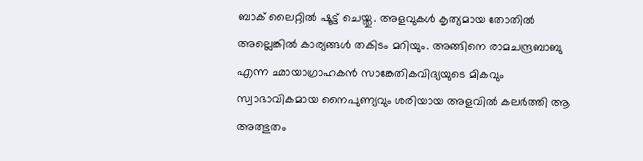ബാക് ലൈറ്റില്‍ ഷൂട്ട് ചെയ്തു. അളവുകള്‍ കൃത്യമായ തോതില്‍ അല്ലെങ്കില്‍ കാര്യങ്ങള്‍ തകിടം മറിയും. അങ്ങിനെ രാമചന്ദ്രബാബു എന്ന ഛായാഗ്രാഹകന്‍ സാങ്കേതികവിദ്യയുടെ മികവും സ്വാഭാവികമായ നൈപുണ്യവും ശരിയായ അളവില്‍ കലര്‍ത്തി ആ അത്ഭുതം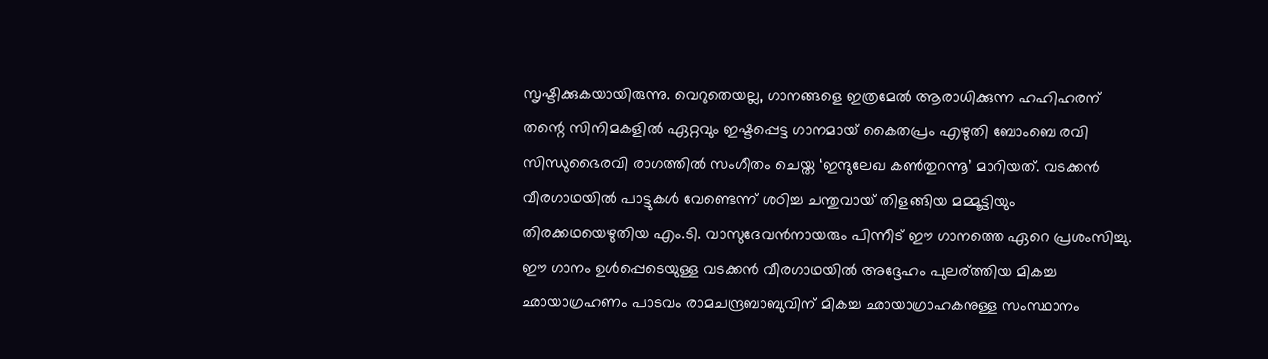സൃഷ്ടിക്കുകയായിരുന്നു. വെറുതെയല്ല, ഗാനങ്ങളെ ഇത്രമേല്‍ ആരാധിക്കുന്ന ഹഹിഹരന് തന്റെ സിനിമകളില്‍ ഏറ്റവും ഇഷ്ടപ്പെട്ട ഗാനമായ് കൈതപ്രം എഴുതി ബോംബെ രവി സിന്ധുഭൈരവി രാഗത്തില്‍ സംഗീതം ചെയ്ത ‘ഇന്ദുലേഖ കണ്‍തുറന്നൂ’ മാറിയത്. വടക്കന്‍ വീരഗാഥയില്‍ പാട്ടുകള്‍ വേണ്ടെന്ന് ശഠിച്ച ചന്തുവായ് തിളങ്ങിയ മമ്മൂട്ടിയും തിരക്കഥയെഴുതിയ എം.ടി. വാസുദേവന്‍നായരും പിന്നീട് ഈ ഗാനത്തെ ഏറെ പ്രശംസിച്ചു. ഈ ഗാനം ഉള്‍പ്പെടെയുള്ള വടക്കന്‍ വീരഗാഥയില്‍ അദ്ദേഹം പുലര‍്ത്തിയ മികച്ച ഛായാഗ്രഹണം പാടവം രാമചന്ദ്രബാബുവിന് മികച്ച ഛായാഗ്രാഹകനുള്ള സംസ്ഥാനം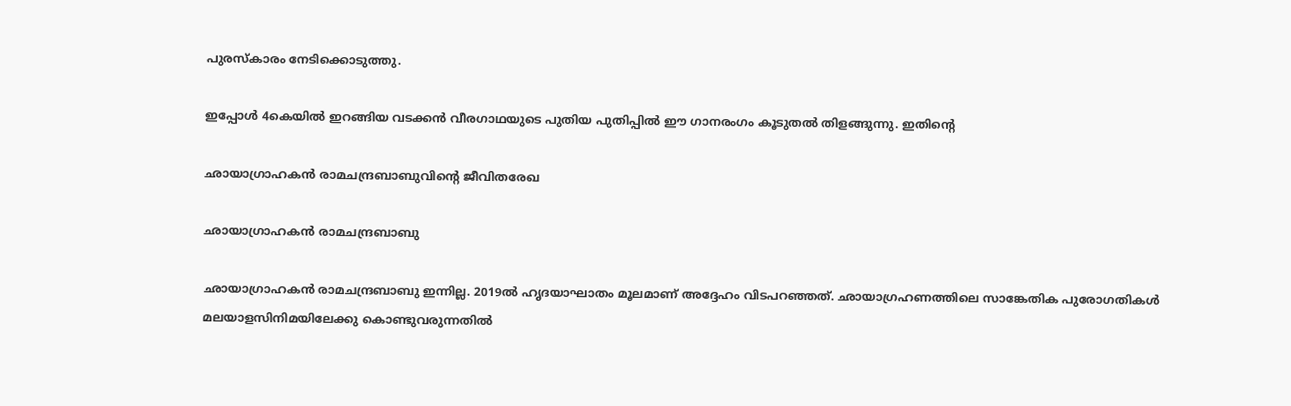പുരസ്കാരം നേടിക്കൊടുത്തു.

ഇപ്പോള്‍ 4കെയില്‍ ഇറങ്ങിയ വടക്കന്‍ വീരഗാഥയുടെ പുതിയ പുതിപ്പില്‍ ഈ ഗാനരംഗം കൂടുതല്‍ തിളങ്ങുന്നു. ഇതിന്റെ

ഛായാഗ്രാഹകന്‍ രാമചന്ദ്രബാബുവിന്റെ ജീവിതരേഖ

ഛായാഗ്രാഹകന്‍ രാമചന്ദ്രബാബു

ഛായാഗ്രാഹകന്‍ രാമചന്ദ്രബാബു ഇന്നില്ല. 2019ല്‍ ഹൃദയാഘാതം മൂലമാണ് അദ്ദേഹം വിടപറഞ്ഞത്. ഛായാഗ്രഹണത്തിലെ സാങ്കേതിക പുരോഗതികൾ മലയാളസിനിമയിലേക്കു കൊണ്ടുവരുന്നതിൽ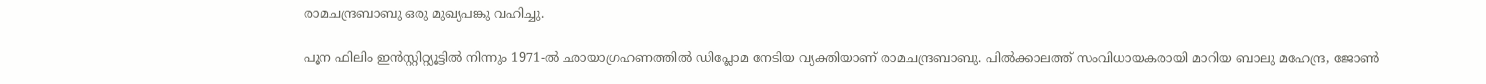രാമചന്ദ്രബാബു ഒരു മുഖ്യപങ്കു വഹിച്ചു.

പൂന ഫിലിം ഇന്‍സ്റ്റിറ്റ്യൂട്ടില്‍ നിന്നും 1971-ൽ ഛായാഗ്രഹണത്തിൽ ഡിപ്ലോമ നേടിയ വ്യക്തിയാണ് രാമചന്ദ്രബാബു. പിൽക്കാലത്ത് സംവിധായകരായി മാറിയ ബാലു മഹേന്ദ്ര, ജോൺ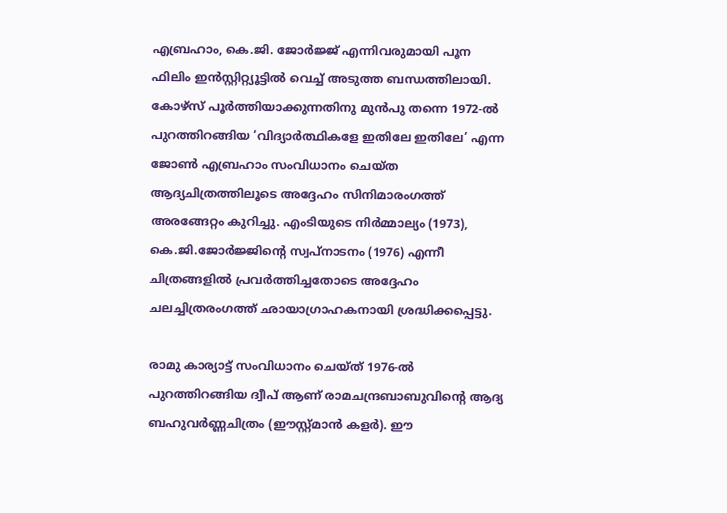എബ്രഹാം, കെ.ജി. ജോർജ്ജ് എന്നിവരുമായി പൂന ഫിലിം ഇന്‍സ്റ്റിറ്റ്യൂട്ടില്‍ വെച്ച് അടുത്ത ബന്ധത്തിലായി. കോഴ്സ് പൂർത്തിയാക്കുന്നതിനു മുൻപു തന്നെ 1972-ൽ പുറത്തിറങ്ങിയ ‘വിദ്യാർത്ഥികളേ ഇതിലേ ഇതിലേ’ എന്ന ജോണ്‍ എബ്രഹാം സംവിധാനം ചെയ്ത ആദ്യചിത്രത്തിലൂടെ അദ്ദേഹം സിനിമാരംഗത്ത് അരങ്ങേറ്റം കുറിച്ചു. എംടിയുടെ നിർമ്മാല്യം (1973), കെ.ജി.ജോര്‍ജ്ജിന്റെ സ്വപ്നാടനം (1976) എന്നീ ചിത്രങ്ങളിൽ പ്രവർത്തിച്ചതോടെ അദ്ദേഹം ചലച്ചിത്രരംഗത്ത് ഛായാഗ്രാഹകനായി ശ്രദ്ധിക്കപ്പെട്ടു.

രാമു കാര്യാട്ട് സംവിധാനം ചെയ്ത് 1976-ൽ പുറത്തിറങ്ങിയ ദ്വീപ് ആണ് രാമചന്ദ്രബാബുവിന്റെ ആദ്യ ബഹുവർണ്ണചിത്രം (ഈസ്റ്റ്മാൻ കളർ). ഈ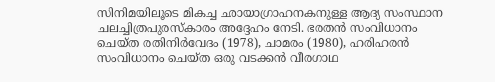സിനിമയിലൂടെ മികച്ച ഛായാഗ്രാഹനകനുള്ള ആദ്യ സംസ്ഥാന ചലച്ചിത്രപുരസ്കാരം അദ്ദേഹം നേടി. ഭരതൻ സംവിധാനം ചെയ്ത രതിനിർവേദം (1978), ചാമരം (1980), ഹരിഹരൻ സംവിധാനം ചെയ്ത ഒരു വടക്കൻ വീരഗാഥ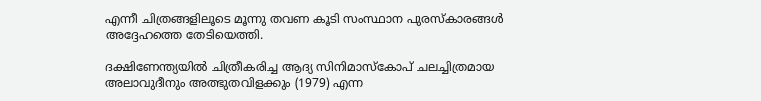എന്നീ ചിത്രങ്ങളിലൂടെ മൂന്നു തവണ കൂടി സംസ്ഥാന പുരസ്കാരങ്ങൾ അദ്ദേഹത്തെ തേടിയെത്തി.

ദക്ഷിണേന്ത്യയിൽ ചിത്രീകരിച്ച ആദ്യ സിനിമാസ്കോപ് ചലച്ചിത്രമായ അലാവുദീനും അത്ഭുതവിളക്കും (1979) എന്ന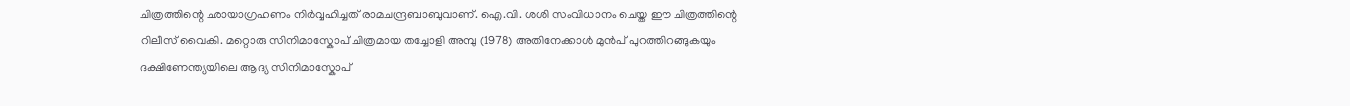ചിത്രത്തിന്റെ ഛായാഗ്രഹണം നിർവ്വഹിച്ചത് രാമചന്ദ്രബാബുവാണ്. ഐ.വി. ശശി സംവിധാനം ചെയ്ത ഈ ചിത്രത്തിന്റെ റിലീസ് വൈകി. മറ്റൊരു സിനിമാസ്കോപ് ചിത്രമായ തച്ചോളി അമ്പു (1978) അതിനേക്കാൾ മുൻപ് പുറത്തിറങ്ങുകയും ദക്ഷിണേന്ത്യയിലെ ആദ്യ സിനിമാസ്കോപ്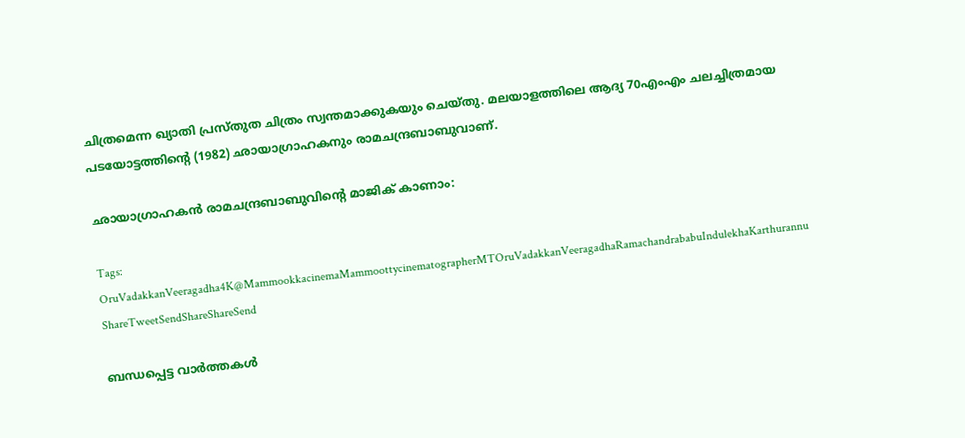ചിത്രമെന്ന ഖ്യാതി പ്രസ്തുത ചിത്രം സ്വന്തമാക്കുകയും ചെയ്തു. മലയാളത്തിലെ ആദ്യ 70എംഎം ചലച്ചിത്രമായ പടയോട്ടത്തിന്റെ (1982) ഛായാഗ്രാഹകനും രാമചന്ദ്രബാബുവാണ്.

ഛായാഗ്രാഹകന്‍ രാമചന്ദ്രബാബുവിന്റെ മാജിക് കാണാം:

Tags: OruVadakkanVeeragadha4K@MammookkacinemaMammoottycinematographerMTOruVadakkanVeeragadhaRamachandrababuIndulekhaKarthurannu
ShareTweetSendShareShareSend

ബന്ധപ്പെട്ട വാര്‍ത്തകള്‍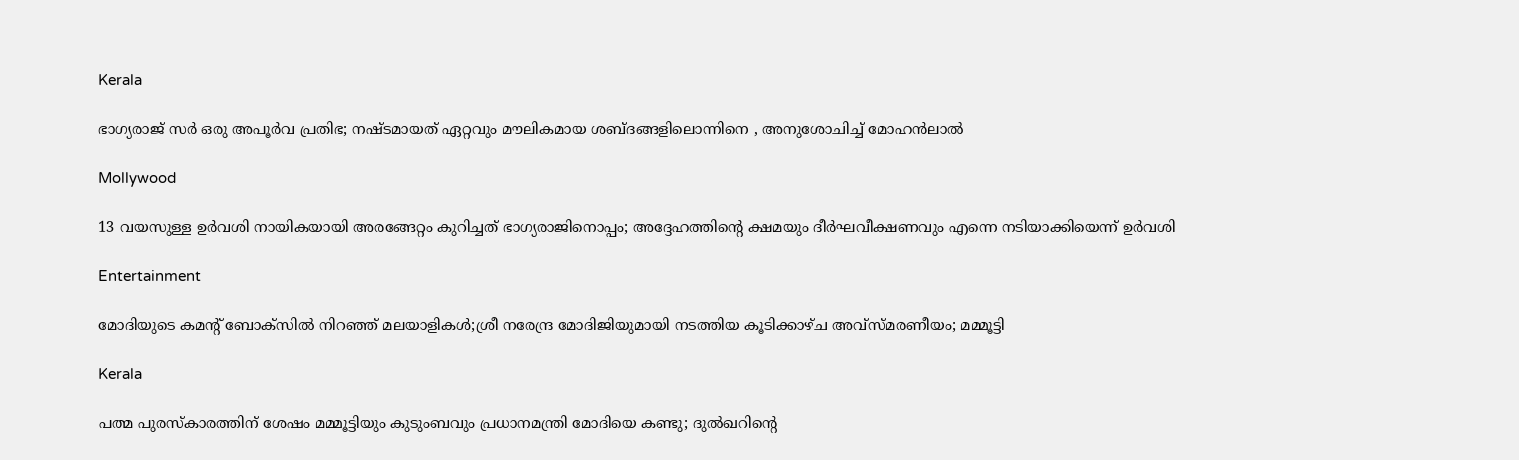Kerala

ഭാഗ്യരാജ് സർ ഒരു അപൂർവ പ്രതിഭ; നഷ്ടമായത് ഏറ്റവും മൗലികമായ ശബ്ദങ്ങളിലൊന്നിനെ , അനുശോചിച്ച് മോഹൻലാൽ

Mollywood

13 വയസുള്ള ഉർവശി നായികയായി അരങ്ങേറ്റം കുറിച്ചത് ഭാഗ്യരാജിനൊപ്പം; അദ്ദേഹത്തിന്റെ ക്ഷമയും ദീർഘവീക്ഷണവും എന്നെ നടിയാക്കിയെന്ന് ഉർവശി

Entertainment

മോദിയുടെ കമന്റ് ബോക്സിൽ നിറഞ്ഞ് മലയാളികൾ;ശ്രീ നരേന്ദ്ര മോദിജിയുമായി നടത്തിയ കൂടിക്കാഴ്ച അവ്സ്മരണീയം; മമ്മൂട്ടി

Kerala

പത്മ പുരസ്കാരത്തിന് ശേഷം മമ്മൂട്ടിയും കുടുംബവും പ്രധാനമന്ത്രി മോദിയെ കണ്ടു; ദുല്‍ഖറിന്റെ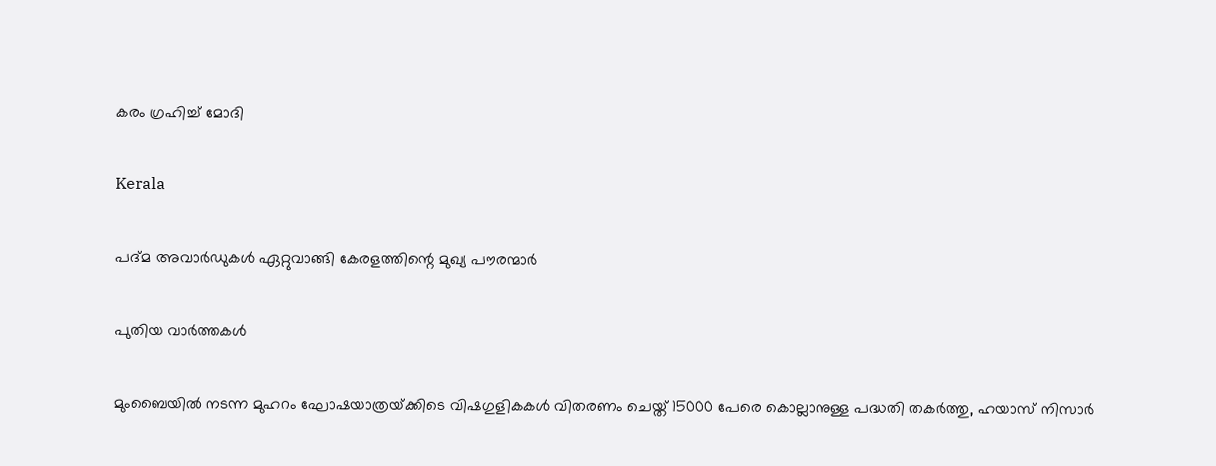കരം ഗ്രഹിച്ച് മോദി

Kerala

പദ്മ അവാർഡുകൾ ഏറ്റുവാങ്ങി കേരളത്തിന്റെ മുഖ്യ പൗരന്മാർ

പുതിയ വാര്‍ത്തകള്‍

മുംബൈയിൽ നടന്ന മുഹറം ഘോഷയാത്രയ്‌ക്കിടെ വിഷഗുളികകള്‍ വിതരണം ചെയ്ത് 15000 പേരെ കൊല്ലാനുള്ള പദ്ധതി തകര്‍ത്തു, ഹയാസ് നിസാര്‍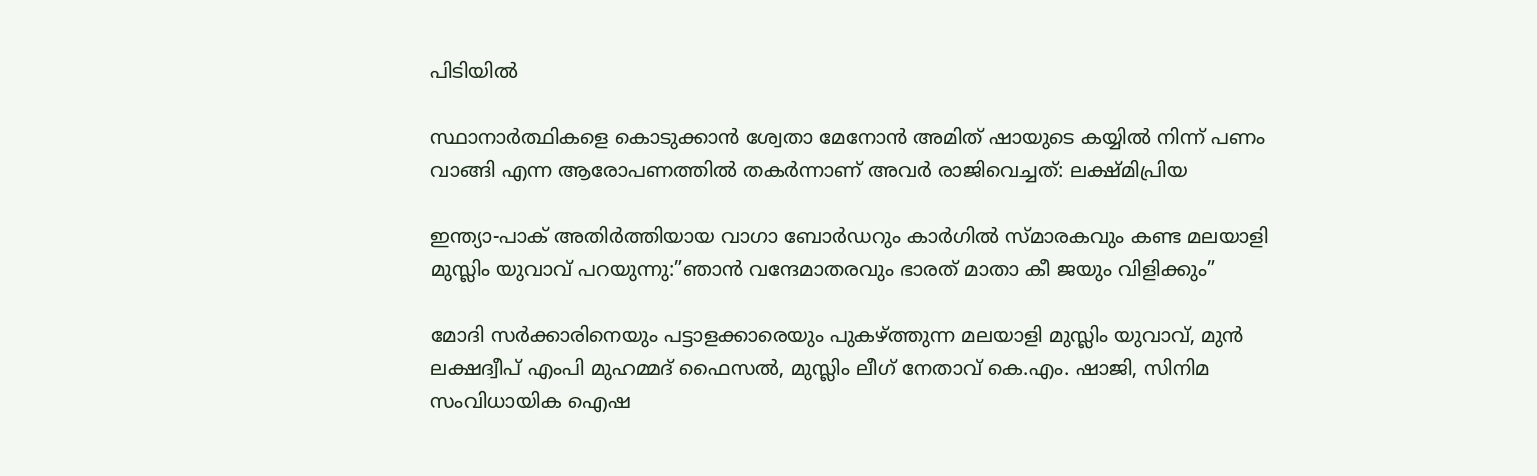പിടിയില്‍

സ്ഥാനാർത്ഥികളെ കൊടുക്കാൻ ശ്വേതാ മേനോൻ അമിത് ഷായുടെ കയ്യിൽ നിന്ന് പണം വാങ്ങി എന്ന ആരോപണത്തില്‍ തകര്‍ന്നാണ് അവര്‍ രാജിവെച്ചത്: ലക്ഷ്മിപ്രിയ

ഇന്ത്യാ-പാക് അതിര്‍ത്തിയായ വാഗാ ബോര്‍ഡറും കാര്‍ഗില്‍ സ്മാരകവും കണ്ട മലയാളി മുസ്ലിം യുവാവ് പറയുന്നു:”ഞാന്‍ വന്ദേമാതരവും ഭാരത് മാതാ കീ ജയും വിളിക്കും”

മോദി സര്‍ക്കാരിനെയും പട്ടാളക്കാരെയും പുകഴ്ത്തുന്ന മലയാളി മുസ്ലിം യുവാവ്, മുന്‍ ലക്ഷദ്വീപ് എംപി മുഹമ്മദ് ഫൈസല്‍, മുസ്ലിം ലീഗ് നേതാവ് കെ.എം. ഷാജി, സിനിമ സംവിധായിക ഐഷ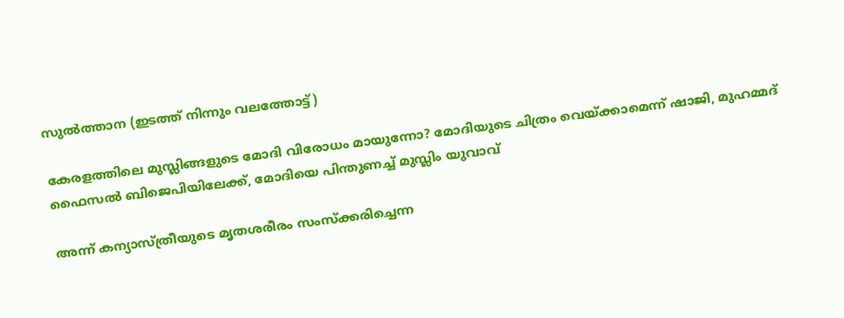സുല്‍ത്താന (ഇടത്ത് നിന്നും വലത്തോട്ട്)

കേരളത്തിലെ മുസ്ലിങ്ങളുടെ മോദി വിരോധം മായുന്നോ? മോദിയുടെ ചിത്രം വെയ്‌ക്കാമെന്ന് ഷാജി, മുഹമ്മദ് ഫൈസല്‍ ബിജെപിയിലേക്ക്, മോദിയെ പിന്തുണച്ച് മുസ്ലിം യുവാവ്

അന്ന് കന്യാസ്ത്രീയുടെ മൃതശരീരം സംസ്ക്കരിച്ചെന്ന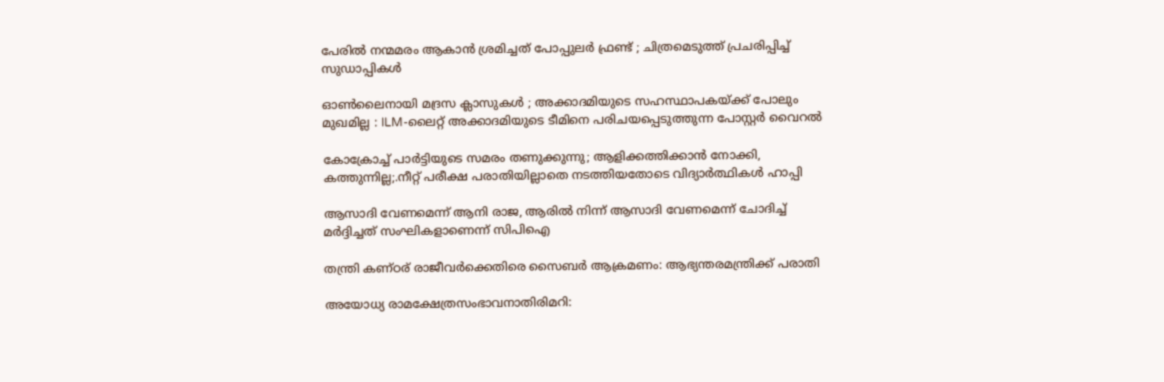പേരിൽ നന്മമരം ആകാൻ ശ്രമിച്ചത് പോപ്പുലർ ഫ്രണ്ട് ; ചിത്രമെടുത്ത് പ്രചരിപ്പിച്ച് സുഡാപ്പികൾ

ഓൺലൈനായി മദ്രസ ക്ലാസുകൾ ; അക്കാദമിയുടെ സഹസ്ഥാപകയ്‌ക്ക് പോലും മുഖമില്ല : ILM-ലൈറ്റ് അക്കാദമിയുടെ ടീമിനെ പരിചയപ്പെടുത്തുന്ന പോസ്റ്റർ വൈറൽ

കോക്രോച്ച് പാര്‍ട്ടിയുടെ സമരം തണുക്കുന്നു; ആളിക്കത്തിക്കാന്‍ നോക്കി, കത്തുന്നില്ല;.നീറ്റ് പരീക്ഷ പരാതിയില്ലാതെ നടത്തിയതോടെ വിദ്യാര്‍ത്ഥികള്‍ ഹാപ്പി

ആസാദി വേണമെന്ന് ആനി രാജ, ആരില്‍ നിന്ന് ആസാദി വേണമെന്ന് ചോദിച്ച് മര്‍ദ്ദിച്ചത് സംഘികളാണെന്ന് സിപിഐ

തന്ത്രി കണ്ഠര് രാജീവര്‍ക്കെതിരെ സൈബര്‍ ആക്രമണം: ആഭ്യന്തരമന്ത്രിക്ക് പരാതി

അയോധ്യ രാമക്ഷേത്രസംഭാവനാതിരിമറി: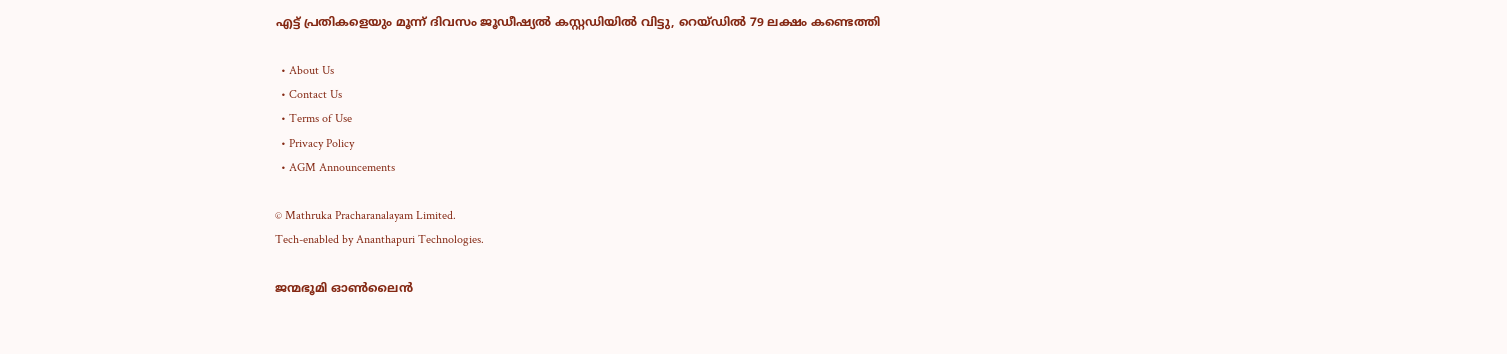എട്ട് പ്രതികളെയും മൂന്ന് ദിവസം ജൂഡീഷ്യല്‍ കസ്റ്റഡിയില്‍ വിട്ടു, റെയ്ഡില്‍ 79 ലക്ഷം കണ്ടെത്തി

  • About Us
  • Contact Us
  • Terms of Use
  • Privacy Policy
  • AGM Announcements

© Mathruka Pracharanalayam Limited.
Tech-enabled by Ananthapuri Technologies.

ജന്മഭൂമി ഓണ്‍ലൈന്‍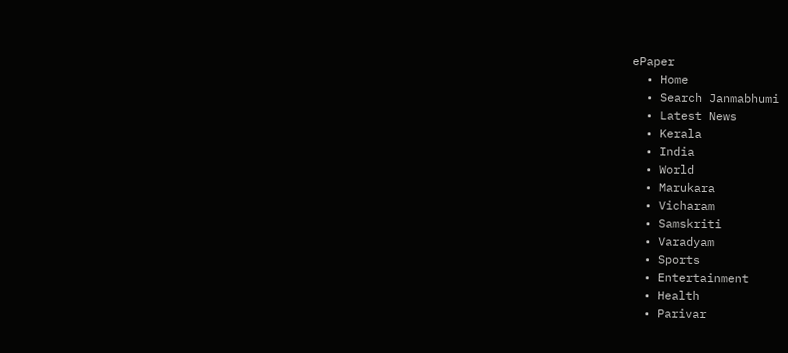ePaper
  • Home
  • Search Janmabhumi
  • Latest News
  • Kerala
  • India
  • World
  • Marukara
  • Vicharam
  • Samskriti
  • Varadyam
  • Sports
  • Entertainment
  • Health
  • Parivar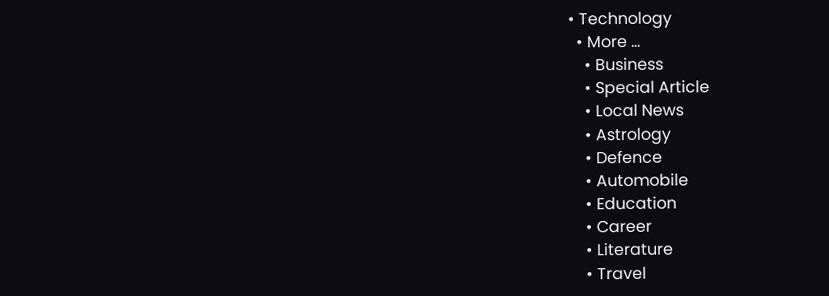• Technology
  • More …
    • Business
    • Special Article
    • Local News
    • Astrology
    • Defence
    • Automobile
    • Education
    • Career
    • Literature
    • Travel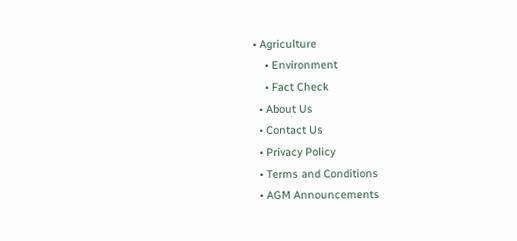• Agriculture
    • Environment
    • Fact Check
  • About Us
  • Contact Us
  • Privacy Policy
  • Terms and Conditions
  • AGM Announcements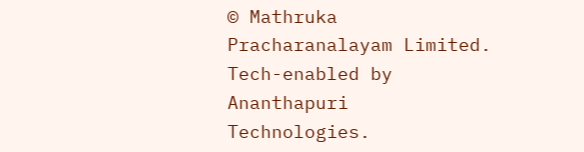© Mathruka Pracharanalayam Limited.
Tech-enabled by Ananthapuri Technologies.